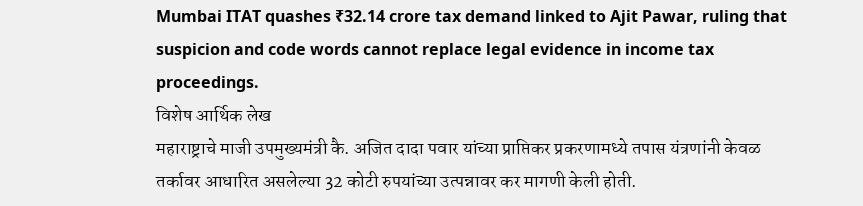Mumbai ITAT quashes ₹32.14 crore tax demand linked to Ajit Pawar, ruling that suspicion and code words cannot replace legal evidence in income tax proceedings.
विशेष आर्थिक लेख
महाराष्ट्राचे माजी उपमुख्यमंत्री कै. अजित दादा पवार यांच्या प्राप्तिकर प्रकरणामध्ये तपास यंत्रणांनी केवळ तर्कावर आधारित असलेल्या 32 कोटी रुपयांच्या उत्पन्नावर कर मागणी केली होती.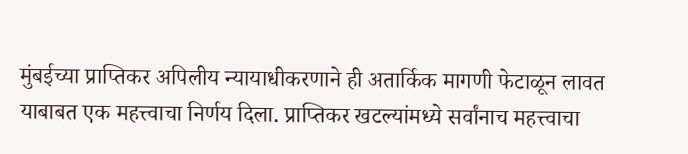मुंबईच्या प्राप्तिकर अपिलीय न्यायाधीकरणाने ही अतार्किक मागणी फेटाळून लावत याबाबत एक महत्त्वाचा निर्णय दिला. प्राप्तिकर खटल्यांमध्ये सर्वांनाच महत्त्वाचा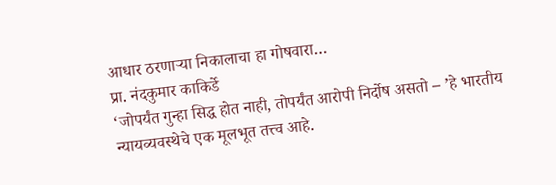आधार ठरणाऱ्या निकालाचा हा गोषवारा…
प्रा. नंदकुमार काकिर्डे
‘जोपर्यंत गुन्हा सिद्ध होत नाही, तोपर्यंत आरोपी निर्दोष असतो – ’हे भारतीय न्यायव्यवस्थेचे एक मूलभूत तत्त्व आहे.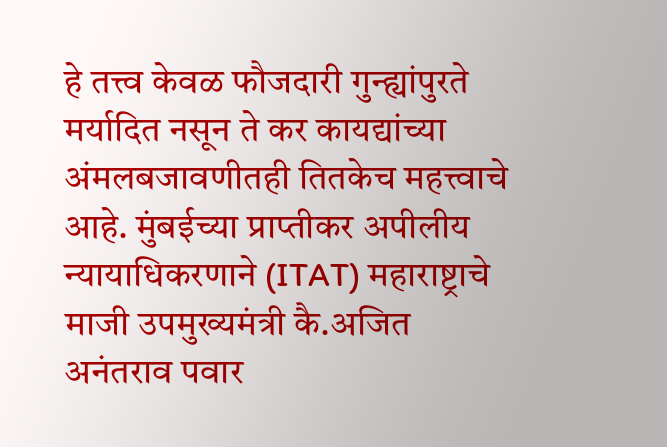हे तत्त्व केवळ फौजदारी गुन्ह्यांपुरते मर्यादित नसून ते कर कायद्यांच्या अंमलबजावणीतही तितकेच महत्त्वाचे आहे. मुंबईच्या प्राप्तीकर अपीलीय न्यायाधिकरणाने (ITAT) महाराष्ट्राचे माजी उपमुख्यमंत्री कै.अजित अनंतराव पवार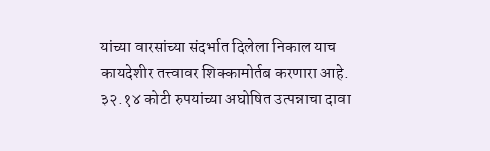यांच्या वारसांच्या संदर्भात दिलेला निकाल याच कायदेशीर तत्त्वावर शिक्कामोर्तब करणारा आहे. ३२.१४ कोटी रुपयांच्या अघोषित उत्पन्नाचा दावा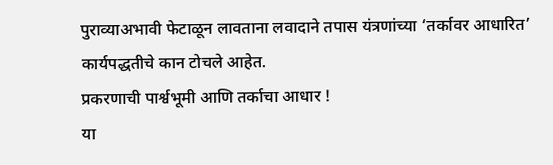पुराव्याअभावी फेटाळून लावताना लवादाने तपास यंत्रणांच्या ‘तर्कावर आधारित’ कार्यपद्धतीचे कान टोचले आहेत.
प्रकरणाची पार्श्वभूमी आणि तर्काचा आधार !
या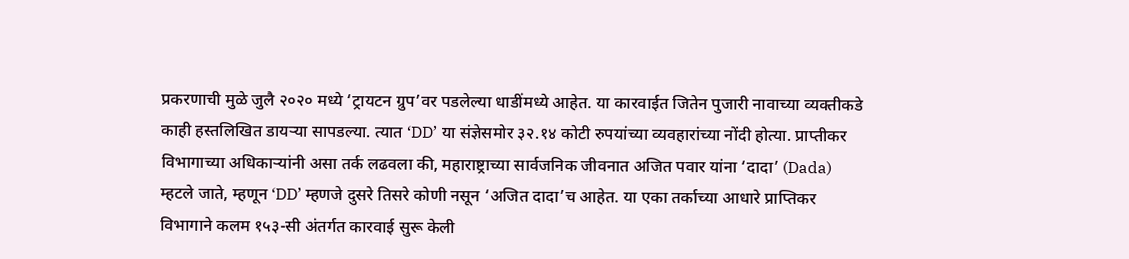प्रकरणाची मुळे जुलै २०२० मध्ये ‘ट्रायटन ग्रुप’वर पडलेल्या धाडींमध्ये आहेत. या कारवाईत जितेन पुजारी नावाच्या व्यक्तीकडे काही हस्तलिखित डायऱ्या सापडल्या. त्यात ‘DD’ या संज्ञेसमोर ३२.१४ कोटी रुपयांच्या व्यवहारांच्या नोंदी होत्या. प्राप्तीकर विभागाच्या अधिकाऱ्यांनी असा तर्क लढवला की, महाराष्ट्राच्या सार्वजनिक जीवनात अजित पवार यांना ‘दादा’ (Dada) म्हटले जाते, म्हणून ‘DD’ म्हणजे दुसरे तिसरे कोणी नसून ‘अजित दादा’च आहेत. या एका तर्काच्या आधारे प्राप्तिकर विभागाने कलम १५३-सी अंतर्गत कारवाई सुरू केली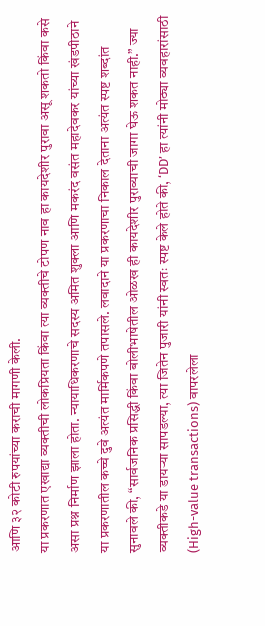आणि ३२ कोटी रुपयांच्या कराची मागणी केली.
या प्रकरणात एखाद्या व्यक्तीची लोकप्रियता किंवा त्या व्यक्तीचे टोपण नाव हा कायदेशीर पुरावा असू शकतो किंवा कसे असा प्रश्न निर्माण झाला होता. न्यायाधिकरणाचे सदस्य अमित शुक्ला आणि मकरंद वसंत महादेवकर यांच्या खंडपीठाने या प्रकरणातील कच्चे दुवे अत्यंत मार्मिकपणे तपासले. लवादाने या प्रकरणाचा निकाल देताना अत्यंत स्पष्ट शब्दांत सुनावले की, “सार्वजनिक प्रसिद्धी किंवा बोलीभाषेतील ओळख ही कायदेशीर पुराव्याची जागा घेऊ शकत नाही.” ज्या व्यक्तीकडे या डायऱ्या सापडल्या, त्या जितेन पुजारी यांनी स्वतः स्पष्ट केले होते की, ‘DD’ हा त्यांनी मोठ्या व्यवहारांसाठी (High-value transactions) वापरलेला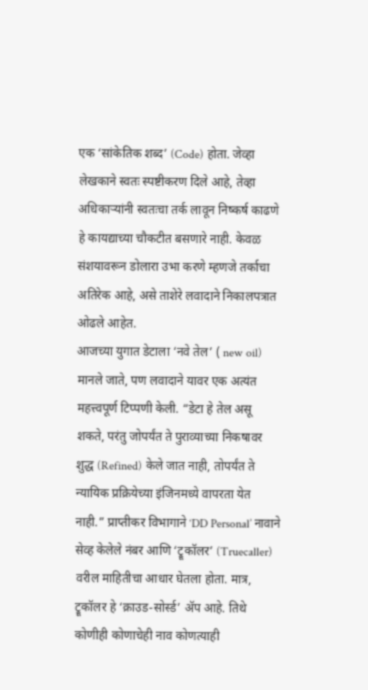एक ‘सांकेतिक शब्द’ (Code) होता. जेव्हा लेखकाने स्वतः स्पष्टीकरण दिले आहे, तेव्हा अधिकाऱ्यांनी स्वतःचा तर्क लावून निष्कर्ष काढणे हे कायद्याच्या चौकटीत बसणारे नाही. केवळ संशयावरून डोलारा उभा करणे म्हणजे तर्काचा अतिरेक आहे, असे ताशेरे लवादाने निकालपत्रात ओढले आहेत.
आजच्या युगात डेटाला ‘नवे तेल’ ( new oil) मानले जाते, पण लवादाने यावर एक अत्यंत महत्त्वपूर्ण टिप्पणी केली. “डेटा हे तेल असू शकते, परंतु जोपर्यंत ते पुराव्याच्या निकषावर शुद्ध (Refined) केले जात नाही, तोपर्यंत ते न्यायिक प्रक्रियेच्या इंजिनमध्ये वापरता येत नाही.” प्राप्तीकर विभागाने ‘DD Personal’ नावाने सेव्ह केलेले नंबर आणि ‘ट्रूकॉलर’ (Truecaller) वरील माहितीचा आधार घेतला होता. मात्र, ट्रूकॉलर हे ‘क्राउड-सोर्स्ड’ ॲप आहे. तिथे कोणीही कोणाचेही नाव कोणत्याही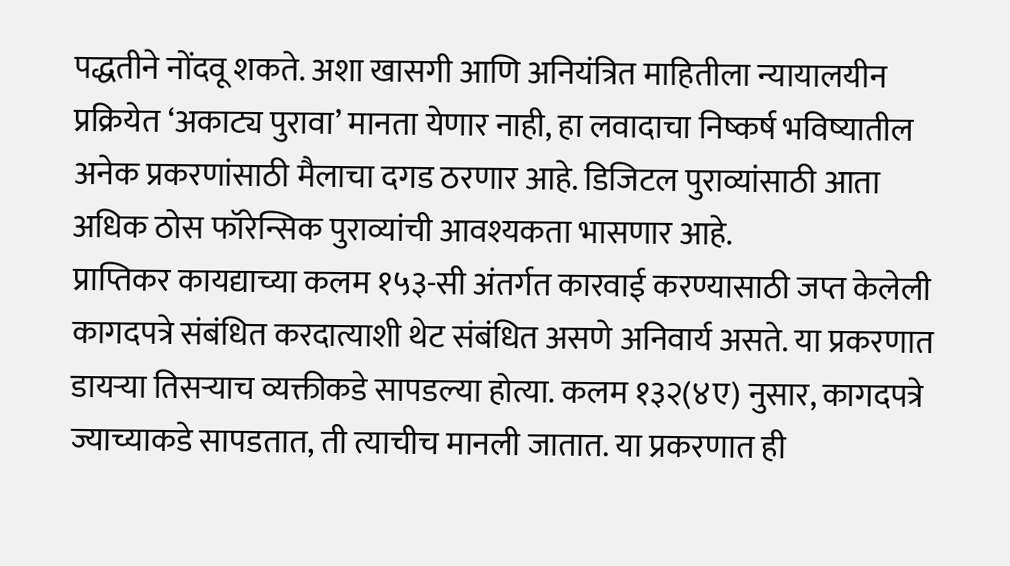पद्धतीने नोंदवू शकते. अशा खासगी आणि अनियंत्रित माहितीला न्यायालयीन प्रक्रियेत ‘अकाट्य पुरावा’ मानता येणार नाही, हा लवादाचा निष्कर्ष भविष्यातील अनेक प्रकरणांसाठी मैलाचा दगड ठरणार आहे. डिजिटल पुराव्यांसाठी आता अधिक ठोस फॉरेन्सिक पुराव्यांची आवश्यकता भासणार आहे.
प्राप्तिकर कायद्याच्या कलम १५३-सी अंतर्गत कारवाई करण्यासाठी जप्त केलेली कागदपत्रे संबंधित करदात्याशी थेट संबंधित असणे अनिवार्य असते. या प्रकरणात डायऱ्या तिसऱ्याच व्यक्तीकडे सापडल्या होत्या. कलम १३२(४ए) नुसार, कागदपत्रे ज्याच्याकडे सापडतात, ती त्याचीच मानली जातात. या प्रकरणात ही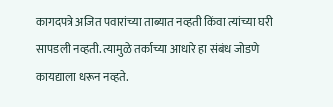कागदपत्रे अजित पवारांच्या ताब्यात नव्हती किंवा त्यांच्या घरी सापडली नव्हती. त्यामुळे तर्काच्या आधारे हा संबंध जोडणे कायद्याला धरून नव्हते.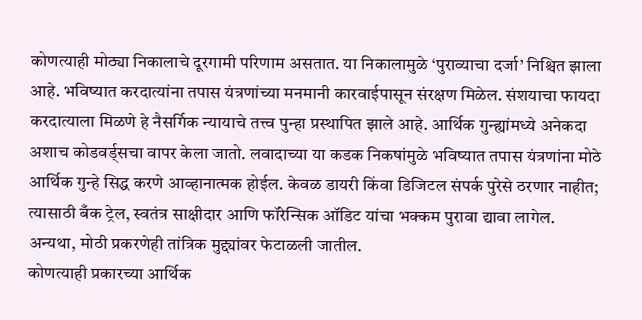कोणत्याही मोठ्या निकालाचे दूरगामी परिणाम असतात. या निकालामुळे ‘पुराव्याचा दर्जा’ निश्चित झाला आहे. भविष्यात करदात्यांना तपास यंत्रणांच्या मनमानी कारवाईपासून संरक्षण मिळेल. संशयाचा फायदा करदात्याला मिळणे हे नैसर्गिक न्यायाचे तत्त्व पुन्हा प्रस्थापित झाले आहे. आर्थिक गुन्ह्यांमध्ये अनेकदा अशाच कोडवर्ड्सचा वापर केला जातो. लवादाच्या या कडक निकषांमुळे भविष्यात तपास यंत्रणांना मोठे आर्थिक गुन्हे सिद्ध करणे आव्हानात्मक होईल. केवळ डायरी किंवा डिजिटल संपर्क पुरेसे ठरणार नाहीत; त्यासाठी बँक ट्रेल, स्वतंत्र साक्षीदार आणि फॉरेन्सिक ऑडिट यांचा भक्कम पुरावा द्यावा लागेल. अन्यथा, मोठी प्रकरणेही तांत्रिक मुद्द्यांवर फेटाळली जातील.
कोणत्याही प्रकारच्या आर्थिक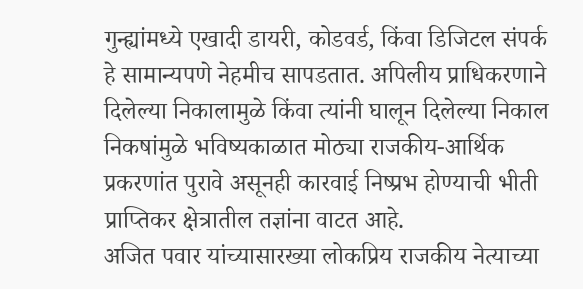गुन्ह्यांमध्ये एखादी डायरी, कोडवर्ड, किंवा डिजिटल संपर्क हे सामान्यपणे नेहमीच सापडतात. अपिलीय प्राधिकरणाने दिलेल्या निकालामुळे किंवा त्यांनी घालून दिलेल्या निकाल निकषांमुळे भविष्यकाळात मोठ्या राजकीय-आर्थिक प्रकरणांत पुरावे असूनही कारवाई निष्प्रभ होण्याची भीती प्राप्तिकर क्षेत्रातील तज्ञांना वाटत आहे.
अजित पवार यांच्यासारख्या लोकप्रिय राजकीय नेत्याच्या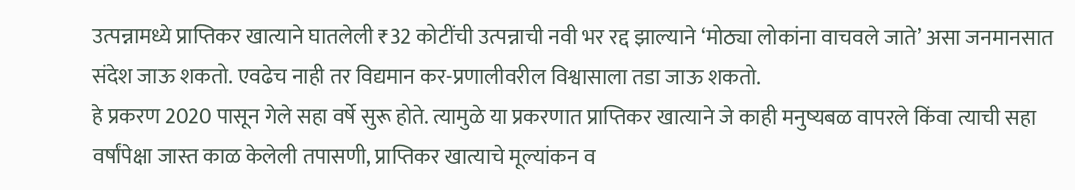उत्पन्नामध्ये प्राप्तिकर खात्याने घातलेली ₹32 कोटींची उत्पन्नाची नवी भर रद्द झाल्याने ‘मोठ्या लोकांना वाचवले जाते’ असा जनमानसात संदेश जाऊ शकतो. एवढेच नाही तर विद्यमान कर-प्रणालीवरील विश्वासाला तडा जाऊ शकतो.
हे प्रकरण 2020 पासून गेले सहा वर्षे सुरू होते. त्यामुळे या प्रकरणात प्राप्तिकर खात्याने जे काही मनुष्यबळ वापरले किंवा त्याची सहा वर्षांपेक्षा जास्त काळ केलेली तपासणी, प्राप्तिकर खात्याचे मूल्यांकन व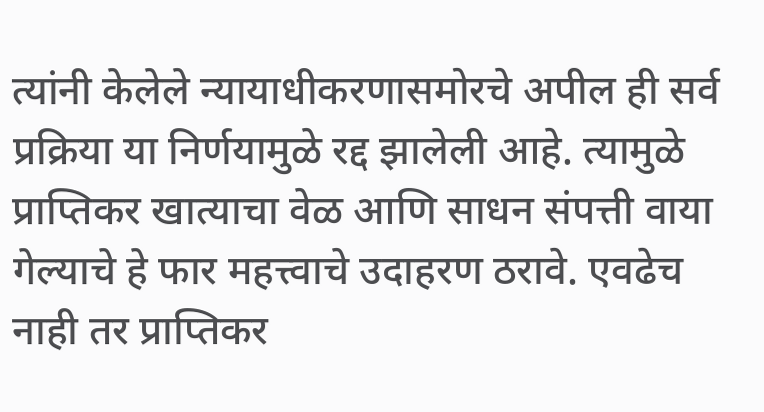त्यांनी केलेले न्यायाधीकरणासमोरचे अपील ही सर्व प्रक्रिया या निर्णयामुळे रद्द झालेली आहे. त्यामुळे प्राप्तिकर खात्याचा वेळ आणि साधन संपत्ती वाया गेल्याचे हे फार महत्त्वाचे उदाहरण ठरावे. एवढेच नाही तर प्राप्तिकर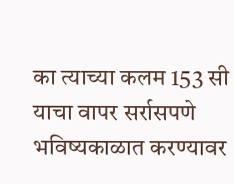का त्याच्या कलम 153 सी याचा वापर सर्रासपणे भविष्यकाळात करण्यावर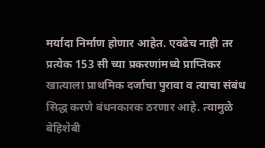मर्यादा निर्माण होणार आहेत. एवढेच नाही तर प्रत्येक 153 सी च्या प्रकरणांमध्ये प्राप्तिकर खात्याला प्राथमिक दर्जाचा पुरावा व त्याचा संबंध सिद्ध करणे बंधनकारक ठरणार आहे. त्यामुळे बेहिशेबी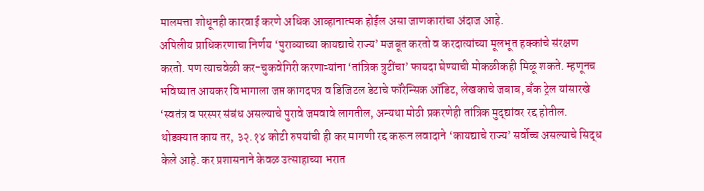मालमत्ता शोधूनही कारवाई करणे अधिक आव्हानात्मक होईल असा जाणकारांचा अंदाज आहे.
अपिलीय प्राधिकरणाचा निर्णय ‘पुराव्याच्या कायद्याचे राज्य’ मजबूत करतो व करदात्यांच्या मूलभूत हक्कांचे संरक्षण करतो. पण त्याचवेळी कर-चुकवेगिरी करणाऱ्यांना ‘तांत्रिक त्रुटींचा’ फायदा घेण्याची मोकळीकही मिळू शकते. म्हणूनच भविष्यात आयकर विभागाला जप्त कागदपत्र व डिजिटल डेटाचे फॉरेन्सिक ऑडिट, लेखकाचे जबाब, बँक ट्रेल यांसारखे ‘स्वतंत्र व परस्पर संबंध असल्याचे पुरावे जमवावे लागतील, अन्यथा मोठी प्रकरणेही तांत्रिक मुद्द्यांवर रद्द होतील.
थोडक्यात काय तर, ३२.१४ कोटी रुपयांची ही कर मागणी रद्द करून लवादाने ‘कायद्याचे राज्य’ सर्वोच्च असल्याचे सिद्ध केले आहे. कर प्रशासनाने केवळ उत्साहाच्या भरात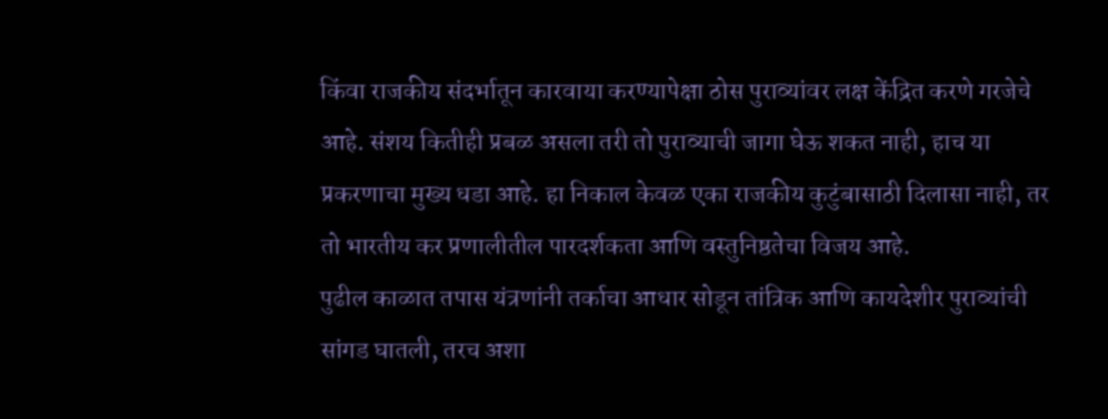किंवा राजकीय संदर्भातून कारवाया करण्यापेक्षा ठोस पुराव्यांवर लक्ष केंद्रित करणे गरजेचे आहे. संशय कितीही प्रबळ असला तरी तो पुराव्याची जागा घेऊ शकत नाही, हाच या प्रकरणाचा मुख्य धडा आहे. हा निकाल केवळ एका राजकीय कुटुंबासाठी दिलासा नाही, तर तो भारतीय कर प्रणालीतील पारदर्शकता आणि वस्तुनिष्ठतेचा विजय आहे.
पुढील काळात तपास यंत्रणांनी तर्काचा आधार सोडून तांत्रिक आणि कायदेशीर पुराव्यांची सांगड घातली, तरच अशा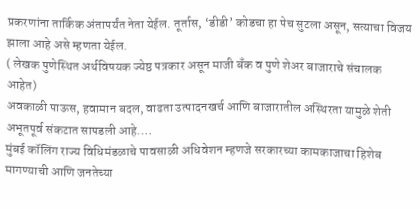प्रकरणांना तार्किक अंतापर्यंत नेता येईल. तूर्तास, ‘डीडी’ कोडचा हा पेच सुटला असून, सत्याचा विजय झाला आहे असे म्हणता येईल.
( लेखक पुणेस्थित अर्थविषयक ज्येष्ठ पत्रकार असून माजी बँक व पुणे शेअर बाजाराचे संचालक आहेत)
अवकाळी पाऊस, हवामान बदल, वाढता उत्पादनखर्च आणि बाजारातील अस्थिरता यामुळे शेती अभूतपूर्व संकटात सापडली आहे.…
मुंबई कॉलिंग राज्य विधिमंडळाचे पावसाळी अधिवेशन म्हणजे सरकारच्या कामकाजाचा हिशेब मागण्याची आणि जनतेच्या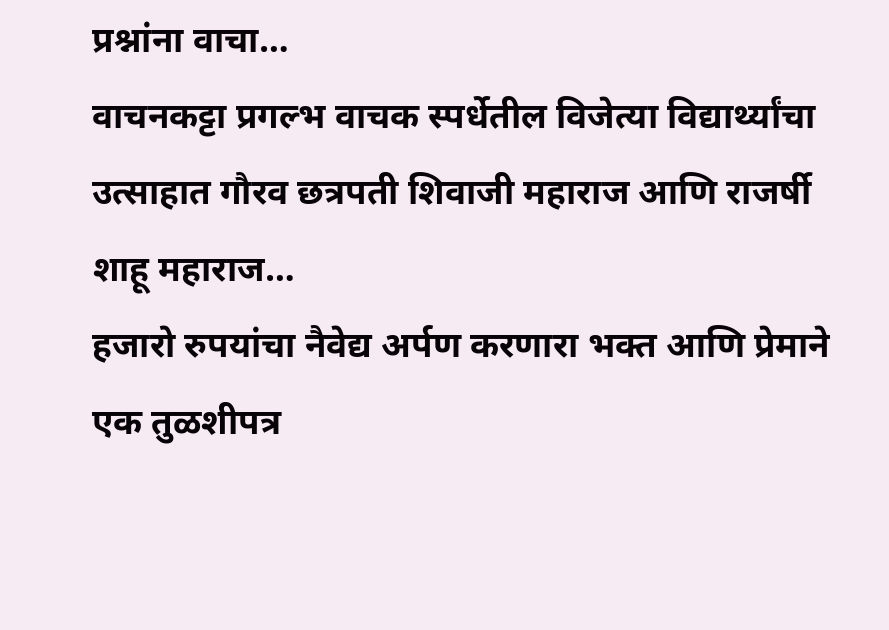प्रश्नांना वाचा…
वाचनकट्टा प्रगल्भ वाचक स्पर्धेतील विजेत्या विद्यार्थ्यांचा उत्साहात गौरव छत्रपती शिवाजी महाराज आणि राजर्षी शाहू महाराज…
हजारो रुपयांचा नैवेद्य अर्पण करणारा भक्त आणि प्रेमाने एक तुळशीपत्र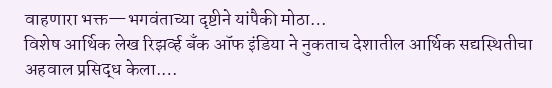वाहणारा भक्त—भगवंताच्या दृष्टीने यांपैकी मोठा…
विशेष आर्थिक लेख रिझर्व्ह बँक ऑफ इंडिया ने नुकताच देशातील आर्थिक सद्यस्थितीचा अहवाल प्रसिद्ध केला.…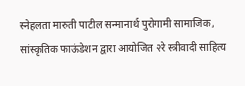स्नेहलता मारुती पाटील सन्मानार्थ पुरोगामी सामाजिक, सांस्कृतिक फाऊंडेशन द्वारा आयोजित २रे स्त्रीवादी साहित्य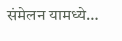संमेलन यामध्ये…